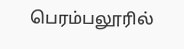பெரம்பலூரில்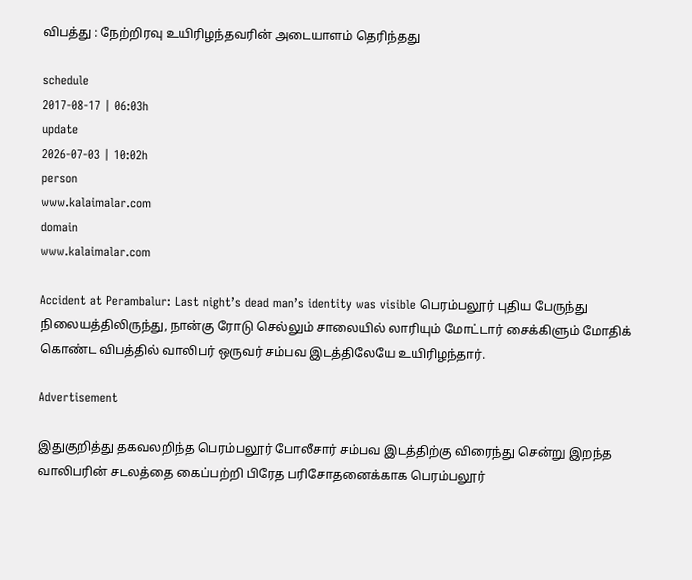விபத்து : நேற்றிரவு உயிரிழந்தவரின் அடையாளம் தெரிந்தது

schedule
2017-08-17 | 06:03h
update
2026-07-03 | 10:02h
person
www.kalaimalar.com
domain
www.kalaimalar.com

Accident at Perambalur: Last night’s dead man’s identity was visible பெரம்பலூர் புதிய பேருந்து நிலையத்திலிருந்து, நான்கு ரோடு செல்லும் சாலையில் லாரியும் மோட்டார் சைக்கிளும் மோதிக் கொண்ட விபத்தில் வாலிபர் ஒருவர் சம்பவ இடத்திலேயே உயிரிழந்தார்.

Advertisement

இதுகுறித்து தகவலறிந்த பெரம்பலூர் போலீசார் சம்பவ இடத்திற்கு விரைந்து சென்று இறந்த வாலிபரின் சடலத்தை கைப்பற்றி பிரேத பரிசோதனைக்காக பெரம்பலூர்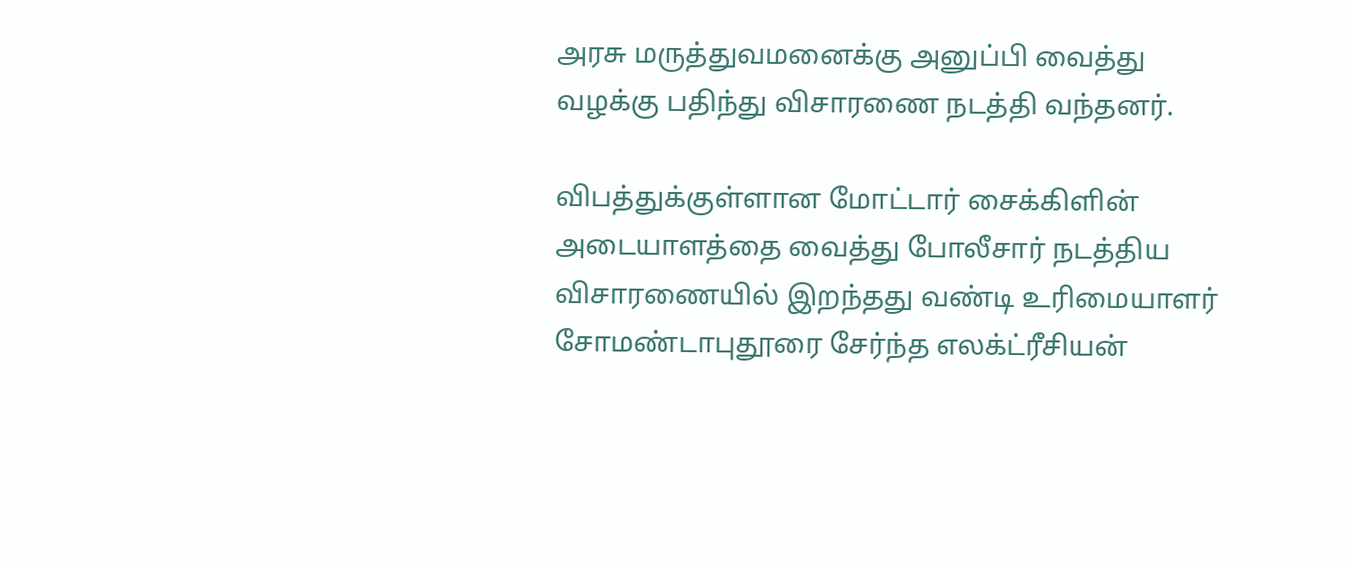அரசு மருத்துவமனைக்கு அனுப்பி வைத்து வழக்கு பதிந்து விசாரணை நடத்தி வந்தனர்.

விபத்துக்குள்ளான மோட்டார் சைக்கிளின் அடையாளத்தை வைத்து போலீசார் நடத்திய விசாரணையில் இறந்தது வண்டி உரிமையாளர் சோமண்டாபுதூரை சேர்ந்த எலக்ட்ரீசியன்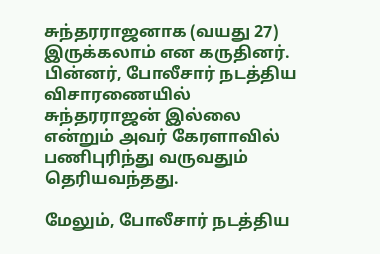சுந்தரராஜனாக (வயது 27) இருக்கலாம் என கருதினர். பின்னர், போலீசார் நடத்திய விசாரணையில் சுந்தரராஜன் இல்லை என்றும் அவர் கேரளாவில் பணிபுரிந்து வருவதும் தெரியவந்தது.

மேலும், போலீசார் நடத்திய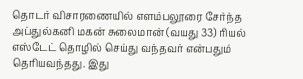தொடர் விசாரணையில் எளம்பலூரை சேர்ந்த அப்துல்கனி மகன் சுலைமான் (வயது 33) ரியல் எஸ்டேட் தொழில் செய்து வந்தவர் என்பதும் தெரியவந்தது. இது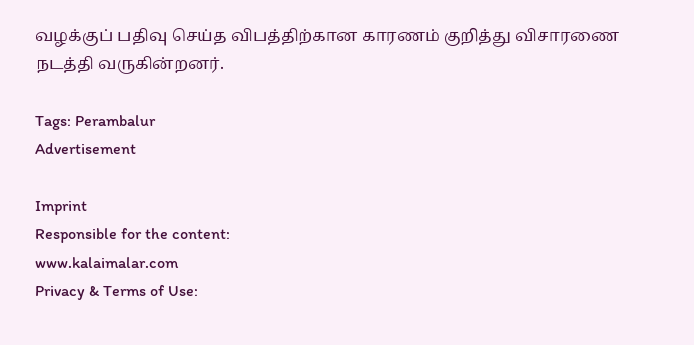வழக்குப் பதிவு செய்த விபத்திற்கான காரணம் குறித்து விசாரணை நடத்தி வருகின்றனர்.

Tags: Perambalur
Advertisement

Imprint
Responsible for the content:
www.kalaimalar.com
Privacy & Terms of Use: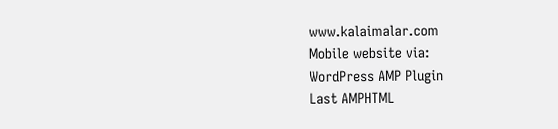www.kalaimalar.com
Mobile website via:
WordPress AMP Plugin
Last AMPHTML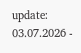update:
03.07.2026 -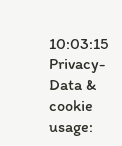10:03:15
Privacy-Data & cookie usage: